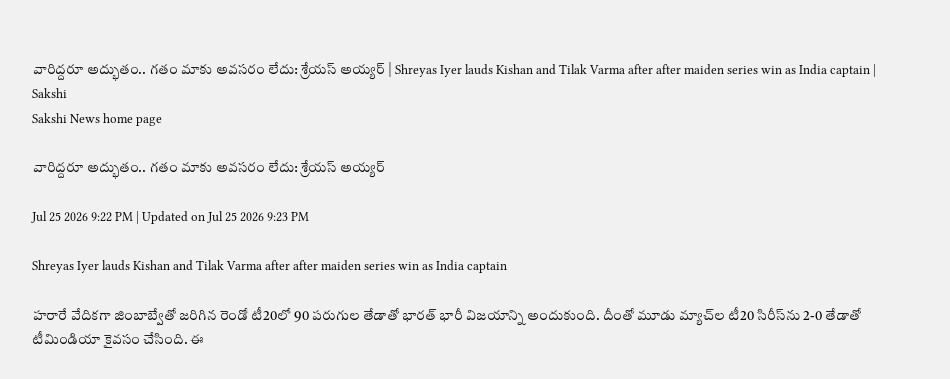వారిద్దరూ అద్భుతం.. గతం మాకు అవసరం లేదు: శ్రేయస్‌ అయ్యర్‌ | Shreyas Iyer lauds Kishan and Tilak Varma after after maiden series win as India captain | Sakshi
Sakshi News home page

వారిద్దరూ అద్భుతం.. గతం మాకు అవసరం లేదు: శ్రేయస్‌ అయ్యర్‌

Jul 25 2026 9:22 PM | Updated on Jul 25 2026 9:23 PM

Shreyas Iyer lauds Kishan and Tilak Varma after after maiden series win as India captain

హరారే వేదికగా జింబాబ్వేతో జరిగిన రెండో టీ20లో 90 పరుగుల తేడాతో భారత్ భారీ విజయాన్ని అందుకుంది. దీంతో మూడు మ్యాచ్‌ల టీ20 సిరీస్‌ను 2-0 తేడాతో టీమిండియా కైవసం చేసింది. ఈ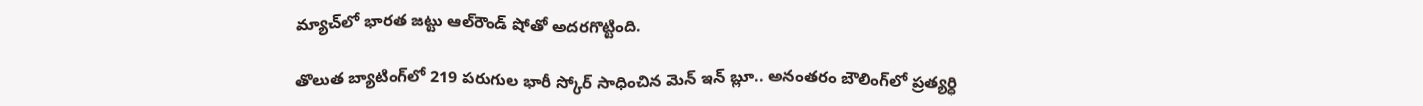మ్యాచ్‌లో భారత జట్టు ఆల్‌రౌండ్ షోతో అదరగొట్టింది.

తొలుత బ్యాటింగ్‌లో 219 పరుగుల భారీ స్కోర్ సాధించిన మెన్ ఇన్ బ్లూ.. అనంతరం బౌలింగ్‌లో ప్రత్యర్ధి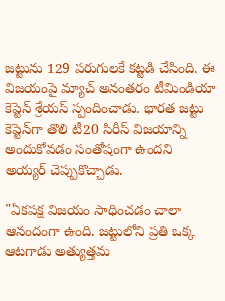జట్టును 129 పరుగులకే కట్టడి చేసింది. ఈ విజయంపై మ్యాచ్ అనంతరం టీమిండియా కెప్టెన్ శ్రేయస్ స్పందించాడు. భారత జట్టు కెప్టెన్‌గా తొలి టీ20 సిరీస్ విజయాన్ని అందుకోవడం సంతోషంగా ఉందని అయ్య‌ర్ చెప్పుకొచ్చాడు.

"ఏకపక్ష విజయం సాధించడం చాలా ఆనందంగా ఉంది. జట్టులోని ప్రతి ఒక్క ఆటగాడు అత్యుత్తమ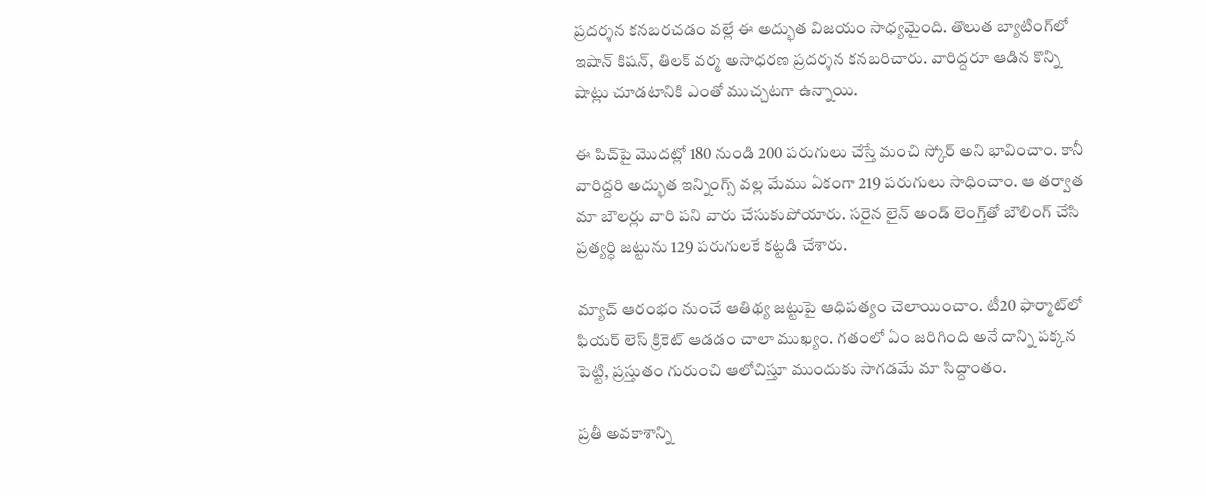ప్రదర్శన కనబరచడం వల్లే ఈ అద్భుత విజయం సాధ్యమైంది. తొలుత బ్యాటింగ్‌లో ఇషాన్ కిష‌న్‌, తిల‌క్ వ‌ర్మ అసాధ‌ర‌ణ ప్ర‌ద‌ర్శ‌న క‌న‌బ‌రిచారు. వారిద్ద‌రూ ఆడిన కొన్ని షాట్లు చూడటానికి ఎంతో ముచ్చటగా ఉన్నాయి.

ఈ పిచ్‌పై మొదట్లో 180 నుండి 200 పరుగులు చేస్తే మంచి స్కోర్ అని భావించాం. కానీ వారిద్దరి అద్భుత ఇన్నింగ్స్ వల్ల మేము ఏకంగా 219 పరుగులు సాధించాం. ఆ త‌ర్వాత మా బౌల‌ర్లు వారి ప‌ని వారు చేసుకుపోయారు. స‌రైన లైన్ అండ్ లెంగ్త్‌తో బౌలింగ్ చేసి ప్ర‌త్య‌ర్ధి జ‌ట్టును 129 ప‌రుగుల‌కే క‌ట్ట‌డి చేశారు.

మ్యాచ్ ఆరంభం నుంచే ఆతిథ్య జ‌ట్టుపై ఆధిప‌త్యం చెలాయించాం. టీ20 ఫార్మాట్‌లో ఫియర్ లెస్ క్రికెట్ ఆడడం చాలా ముఖ్యం. గతంలో ఏం జరిగింది అనే దాన్ని పక్కన పెట్టి, ప్రస్తుతం గురుంచి ఆలోచిస్తూ ముందుకు సాగడమే మా సిద్దాంతం.

ప్రతీ అవకాశాన్ని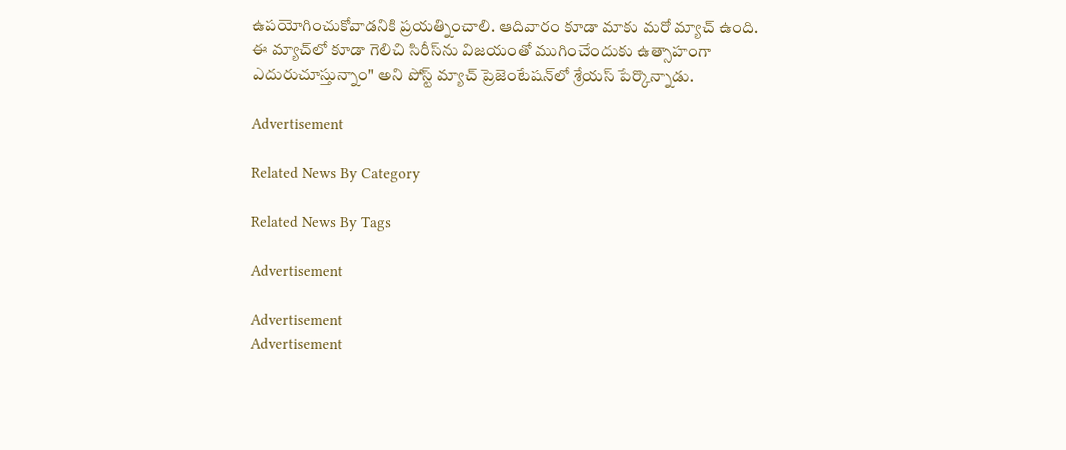ఉపయోగించుకోవాడనికి ప్రయత్నించాలి. ఆదివారం కూడా మాకు మరో మ్యాచ్ ఉంది. ఈ మ్యాచ్‌లో కూడా గెలిచి సిరీస్‌ను విజయంతో ముగించేందుకు ఉత్సాహంగా ఎదురుచూస్తున్నాం" అని పోస్ట్ మ్యాచ్ ప్రెజెంటేషన్‌లో శ్రేయస్ పేర్కొన్నాడు.

Advertisement

Related News By Category

Related News By Tags

Advertisement

Advertisement
Advertisement